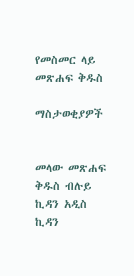የመስመር ላይ መጽሐፍ ቅዱስ

ማስታወቂያዎች


መላው መጽሐፍ ቅዱስ ብሉይ ኪዳን አዲስ ኪዳን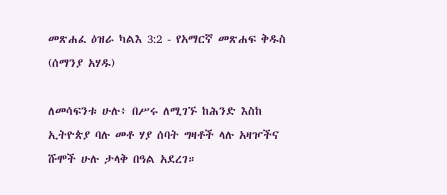መጽሐፈ ዕዝራ ካልእ 3:2 - የአማርኛ መጽሐፍ ቅዱስ (ሰማንያ አሃዱ)

ለመሳፍንቱ ሁሉ፥ በሥሩ ለሚገኙ ከሕንድ እስከ ኢትዮጵያ ባሉ መቶ ሃያ ሰባት ግዛቶች ላሉ አዛዦችና ሹሞች ሁሉ ታላቅ በዓል አደረገ።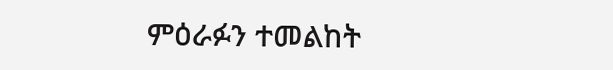ምዕራፉን ተመልከት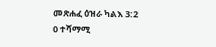መጽሐፈ ዕዝራ ካልእ 3:2
0 ተሻማሚ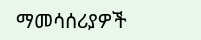ማመሳሰሪያዎች